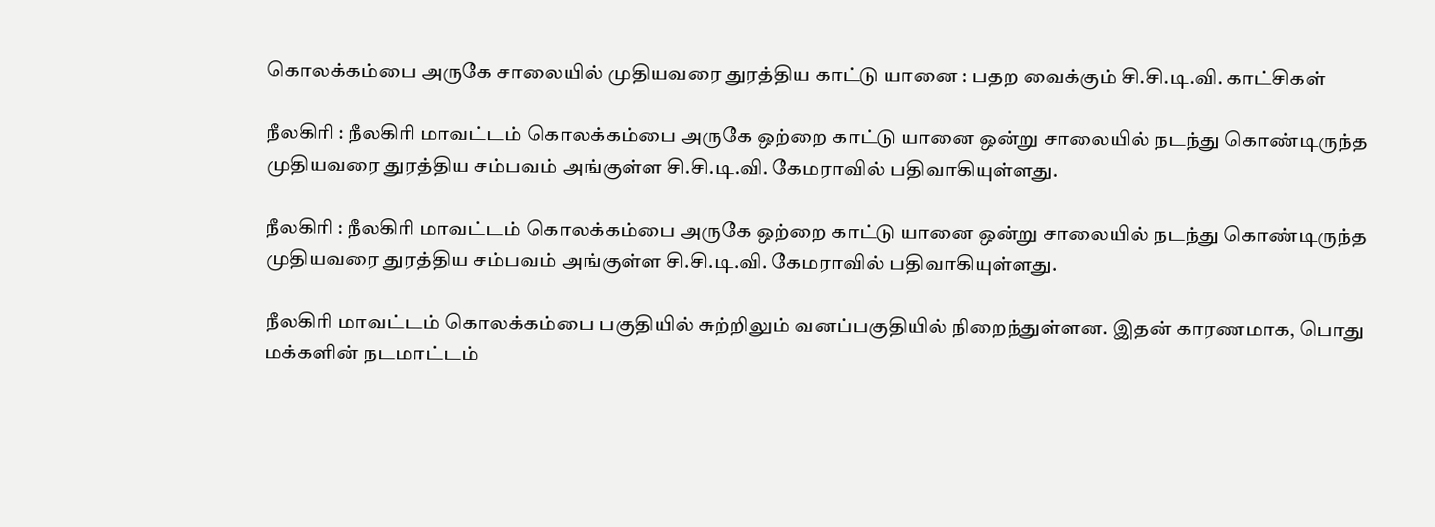கொலக்கம்பை அருகே சாலையில் முதியவரை துரத்திய காட்டு யானை : பதற வைக்கும் சி.சி.டி.வி. காட்சிகள்

நீலகிரி : நீலகிரி மாவட்டம் கொலக்கம்பை அருகே ஒற்றை காட்டு யானை ஒன்று சாலையில் நடந்து கொண்டிருந்த முதியவரை துரத்திய சம்பவம் அங்குள்ள சி.சி.டி.வி. கேமராவில் பதிவாகியுள்ளது.

நீலகிரி : நீலகிரி மாவட்டம் கொலக்கம்பை அருகே ஒற்றை காட்டு யானை ஒன்று சாலையில் நடந்து கொண்டிருந்த முதியவரை துரத்திய சம்பவம் அங்குள்ள சி.சி.டி.வி. கேமராவில் பதிவாகியுள்ளது.

நீலகிரி மாவட்டம் கொலக்கம்பை பகுதியில் சுற்றிலும் வனப்பகுதியில் நிறைந்துள்ளன. இதன் காரணமாக, பொது மக்களின் நடமாட்டம்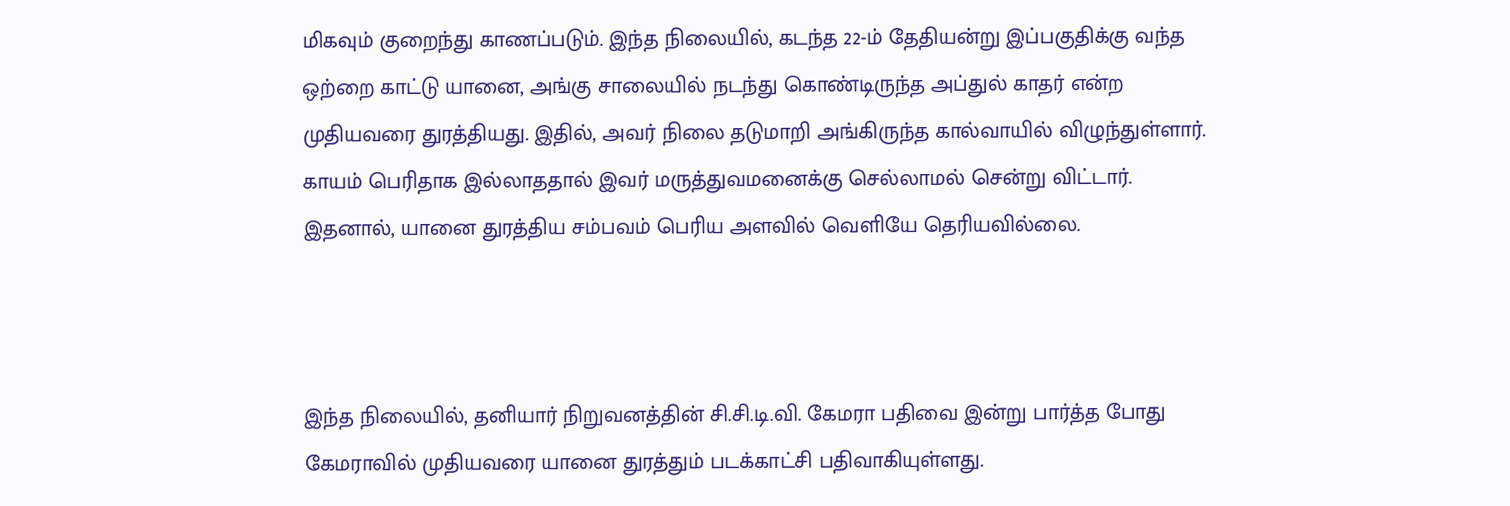மிகவும் குறைந்து காணப்படும். இந்த நிலையில், கடந்த 22-ம் தேதியன்று இப்பகுதிக்கு வந்த ஒற்றை காட்டு யானை, அங்கு சாலையில் நடந்து கொண்டிருந்த அப்துல் காதர் என்ற முதியவரை துரத்தியது. இதில், அவர் நிலை தடுமாறி அங்கிருந்த கால்வாயில் விழுந்துள்ளார். காயம் பெரிதாக இல்லாததால் இவர் மருத்துவமனைக்கு செல்லாமல் சென்று விட்டார். இதனால், யானை துரத்திய சம்பவம் பெரிய அளவில் வெளியே தெரியவில்லை.



இந்த நிலையில், தனியார் நிறுவனத்தின் சி.சி.டி.வி. கேமரா பதிவை இன்று பார்த்த போது கேமராவில் முதியவரை யானை துரத்தும் படக்காட்சி பதிவாகியுள்ளது.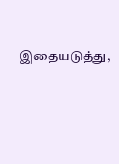இதையடுத்து,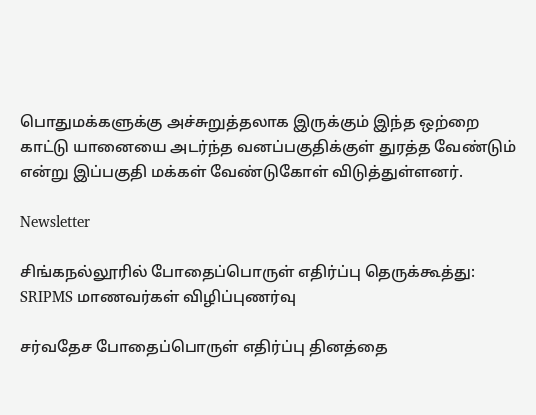பொதுமக்களுக்கு அச்சுறுத்தலாக இருக்கும் இந்த ஒற்றை காட்டு யானையை அடர்ந்த வனப்பகுதிக்குள் துரத்த வேண்டும் என்று இப்பகுதி மக்கள் வேண்டுகோள் விடுத்துள்ளனர்.

Newsletter

சிங்கநல்லூரில் போதைப்பொருள் எதிர்ப்பு தெருக்கூத்து: SRIPMS மாணவர்கள் விழிப்புணர்வு

சர்வதேச போதைப்பொருள் எதிர்ப்பு தினத்தை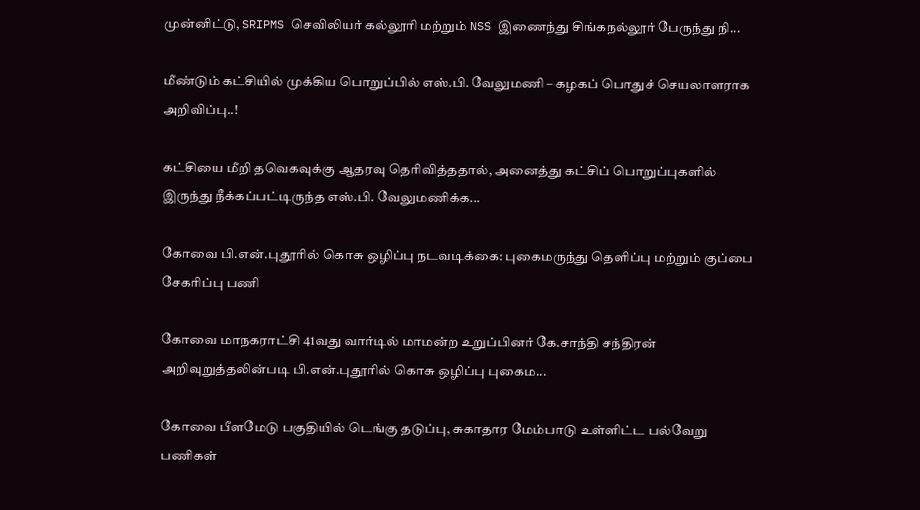முன்னிட்டு, SRIPMS செவிலியர் கல்லூரி மற்றும் NSS இணைந்து சிங்கநல்லூர் பேருந்து நி...

மீண்டும் கட்சியில் முக்கிய பொறுப்பில் எஸ்.பி. வேலுமணி – கழகப் பொதுச் செயலாளராக அறிவிப்பு..!

கட்சியை மீறி தவெகவுக்கு ஆதரவு தெரிவித்ததால், அனைத்து கட்சிப் பொறுப்புகளில் இருந்து நீக்கப்பட்டிருந்த எஸ்.பி. வேலுமணிக்க...

கோவை பி.என்.புதூரில் கொசு ஒழிப்பு நடவடிக்கை: புகைமருந்து தெளிப்பு மற்றும் குப்பை சேகரிப்பு பணி

கோவை மாநகராட்சி 41வது வார்டில் மாமன்ற உறுப்பினர் கே.சாந்தி சந்திரன் அறிவுறுத்தலின்படி பி.என்.புதூரில் கொசு ஒழிப்பு புகைம...

கோவை பீளமேடு பகுதியில் டெங்கு தடுப்பு, சுகாதார மேம்பாடு உள்ளிட்ட பல்வேறு பணிகள்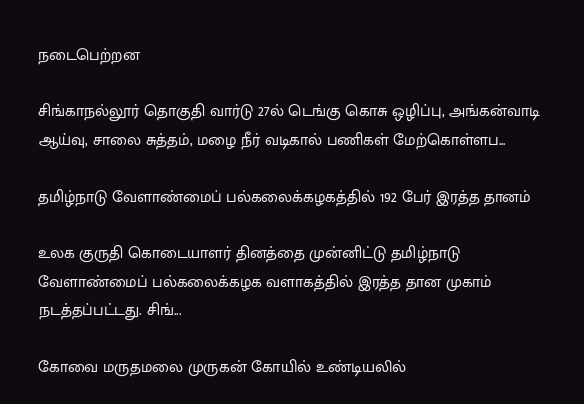நடைபெற்றன

சிங்காநல்லூர் தொகுதி வார்டு 27ல் டெங்கு கொசு ஒழிப்பு, அங்கன்வாடி ஆய்வு, சாலை சுத்தம், மழை நீர் வடிகால் பணிகள் மேற்கொள்ளப...

தமிழ்நாடு வேளாண்மைப் பல்கலைக்கழகத்தில் 192 பேர் இரத்த தானம்

உலக குருதி கொடையாளர் தினத்தை முன்னிட்டு தமிழ்நாடு வேளாண்மைப் பல்கலைக்கழக வளாகத்தில் இரத்த தான முகாம் நடத்தப்பட்டது. சிங்...

கோவை மருதமலை முருகன் கோயில் உண்டியலில்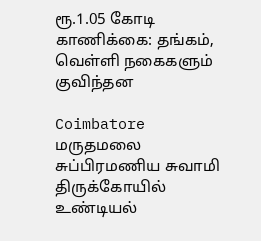ரூ.1.05 கோடி காணிக்கை: தங்கம், வெள்ளி நகைகளும் குவிந்தன

Coimbatore மருதமலை சுப்பிரமணிய சுவாமி திருக்கோயில் உண்டியல்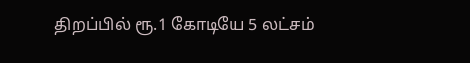திறப்பில் ரூ.1 கோடியே 5 லட்சம்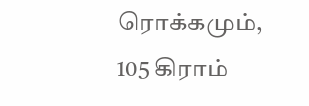ரொக்கமும், 105 கிராம்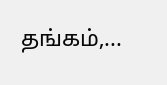தங்கம்,...